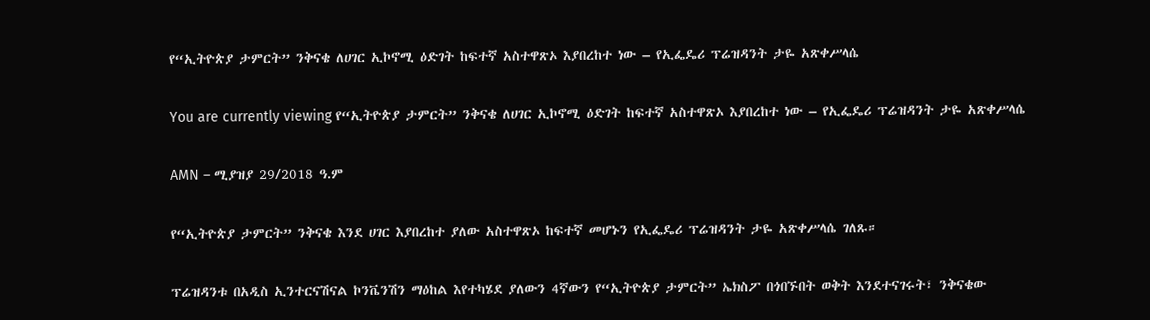የ“ኢትዮጵያ ታምርት” ንቅናቄ ለሀገር ኢኮኖሚ ዕድገት ከፍተኛ አስተዋጽኦ እያበረከተ ነው – የኢፌዴሪ ፕሬዝዳንት ታዬ አጽቀሥላሴ

You are currently viewing የ“ኢትዮጵያ ታምርት” ንቅናቄ ለሀገር ኢኮኖሚ ዕድገት ከፍተኛ አስተዋጽኦ እያበረከተ ነው – የኢፌዴሪ ፕሬዝዳንት ታዬ አጽቀሥላሴ

AMN – ሚያዝያ 29/2018 ዓ.ም

የ“ኢትዮጵያ ታምርት” ንቅናቄ እንደ ሀገር እያበረከተ ያለው አስተዋጽኦ ከፍተኛ መሆኑን የኢፌዴሪ ፕሬዝዳንት ታዬ አጽቀሥላሴ ገለጹ።

ፕሬዝዳንቱ በአዲስ ኢንተርናሽናል ኮንቬንሽን ማዕከል እየተካሄደ ያለውን 4ኛውን የ“ኢትዮጵያ ታምርት” ኤክስፖ በጎበኙበት ወቅት እንደተናገሩት፣ ንቅናቄው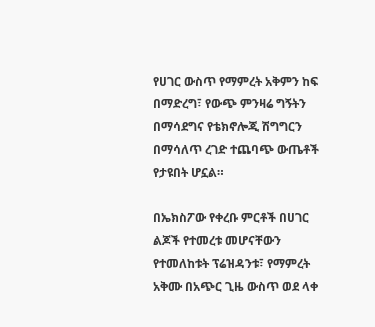የሀገር ውስጥ የማምረት አቅምን ከፍ በማድረግ፣ የውጭ ምንዛሬ ግኝትን በማሳደግና የቴክኖሎጂ ሽግግርን በማሳለጥ ረገድ ተጨባጭ ውጤቶች የታዩበት ሆኗል።

በኤክስፖው የቀረቡ ምርቶች በሀገር ልጆች የተመረቱ መሆናቸውን የተመለከቱት ፕሬዝዳንቱ፣ የማምረት አቅሙ በአጭር ጊዜ ውስጥ ወደ ላቀ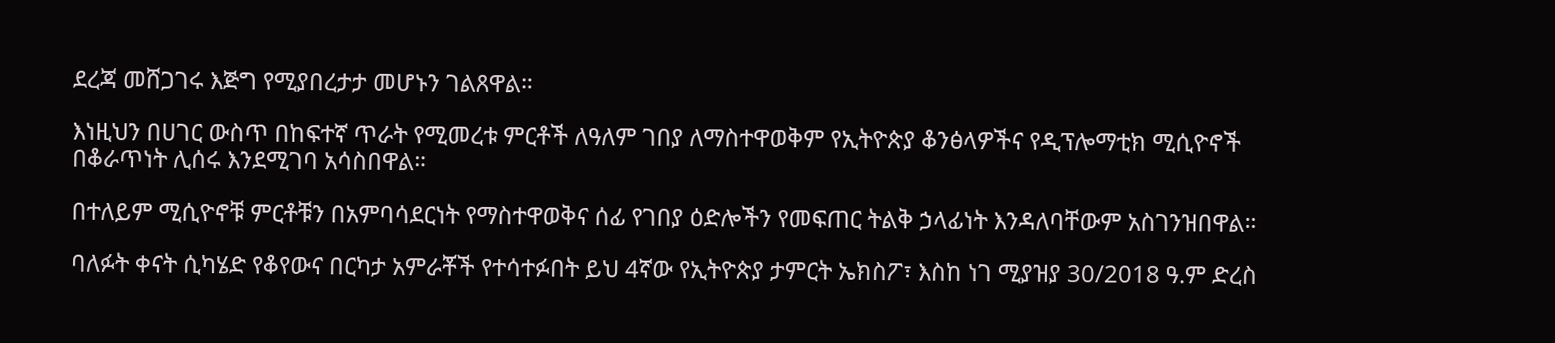ደረጃ መሸጋገሩ እጅግ የሚያበረታታ መሆኑን ገልጸዋል።

እነዚህን በሀገር ውስጥ በከፍተኛ ጥራት የሚመረቱ ምርቶች ለዓለም ገበያ ለማስተዋወቅም የኢትዮጵያ ቆንፅላዎችና የዲፕሎማቲክ ሚሲዮኖች በቆራጥነት ሊሰሩ እንደሚገባ አሳስበዋል።

በተለይም ሚሲዮኖቹ ምርቶቹን በአምባሳደርነት የማስተዋወቅና ሰፊ የገበያ ዕድሎችን የመፍጠር ትልቅ ኃላፊነት እንዳለባቸውም አስገንዝበዋል።

ባለፉት ቀናት ሲካሄድ የቆየውና በርካታ አምራቾች የተሳተፉበት ይህ 4ኛው የኢትዮጵያ ታምርት ኤክስፖ፣ እስከ ነገ ሚያዝያ 30/2018 ዓ.ም ድረስ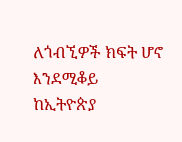ለጎብኚዎች ክፍት ሆኖ እንደሚቆይ ከኢትዮጵያ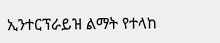ኢንተርፕራይዝ ልማት የተላከ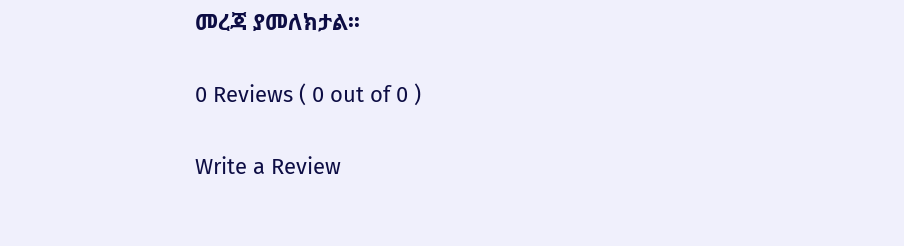መረጃ ያመለክታል፡፡

0 Reviews ( 0 out of 0 )

Write a Review